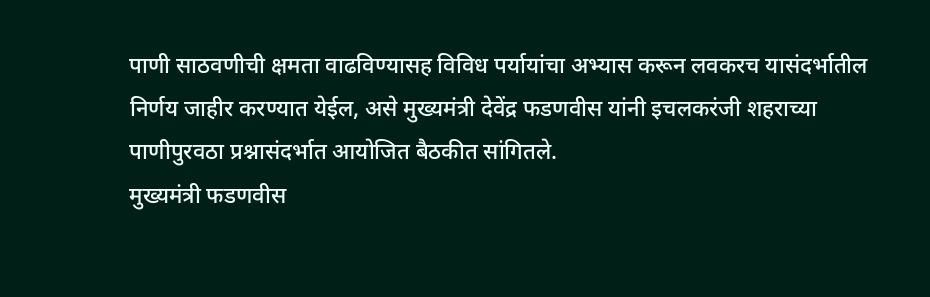पाणी साठवणीची क्षमता वाढविण्यासह विविध पर्यायांचा अभ्यास करून लवकरच यासंदर्भातील निर्णय जाहीर करण्यात येईल, असे मुख्यमंत्री देवेंद्र फडणवीस यांनी इचलकरंजी शहराच्या पाणीपुरवठा प्रश्नासंदर्भात आयोजित बैठकीत सांगितले.
मुख्यमंत्री फडणवीस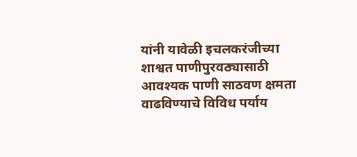यांनी यावेळी इचलकरंजीच्या शाश्वत पाणीपुरवठ्यासाठी आवश्यक पाणी साठवण क्षमता वाढविण्याचे विविध पर्याय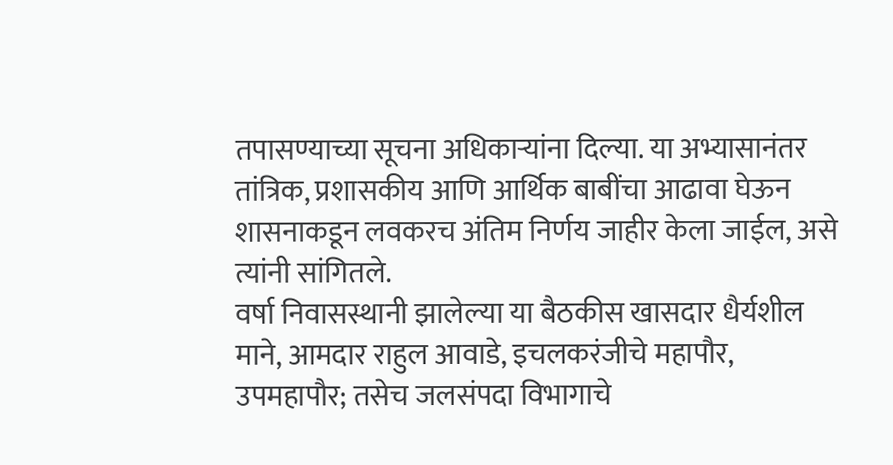तपासण्याच्या सूचना अधिकाऱ्यांना दिल्या. या अभ्यासानंतर तांत्रिक, प्रशासकीय आणि आर्थिक बाबींचा आढावा घेऊन शासनाकडून लवकरच अंतिम निर्णय जाहीर केला जाईल, असे त्यांनी सांगितले.
वर्षा निवासस्थानी झालेल्या या बैठकीस खासदार धैर्यशील माने, आमदार राहुल आवाडे, इचलकरंजीचे महापौर, उपमहापौर; तसेच जलसंपदा विभागाचे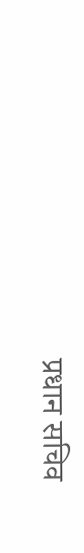प्रधान सचिव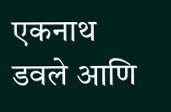एकनाथ डवले आणि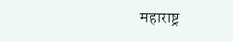महाराष्ट्र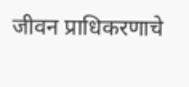जीवन प्राधिकरणाचे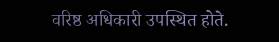वरिष्ठ अधिकारी उपस्थित होते.